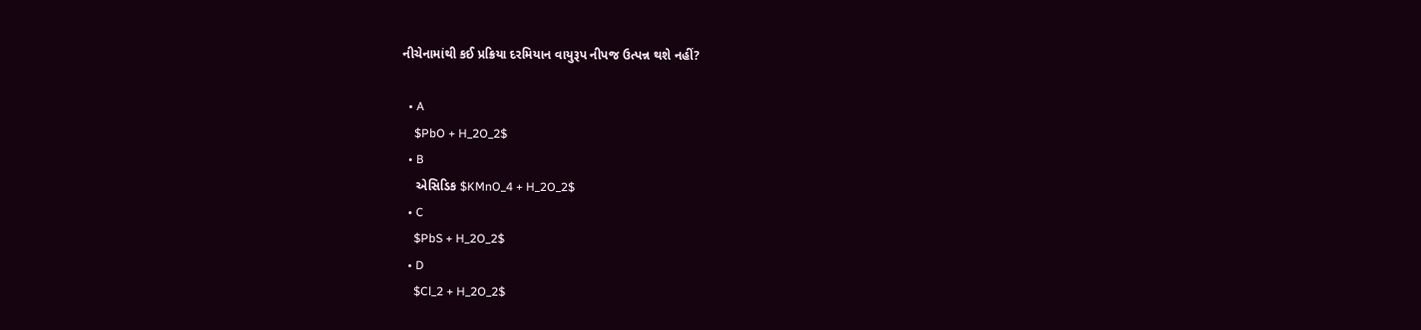નીચેનામાંથી કઈ પ્રક્રિયા દરમિયાન વાયુરૂપ નીપજ ઉત્પન્ન થશે નહીં?

  • A
    $PbO + H_2O_2$
  • B
    એસિડિક $KMnO_4 + H_2O_2$
  • C
    $PbS + H_2O_2$
  • D
    $Cl_2 + H_2O_2$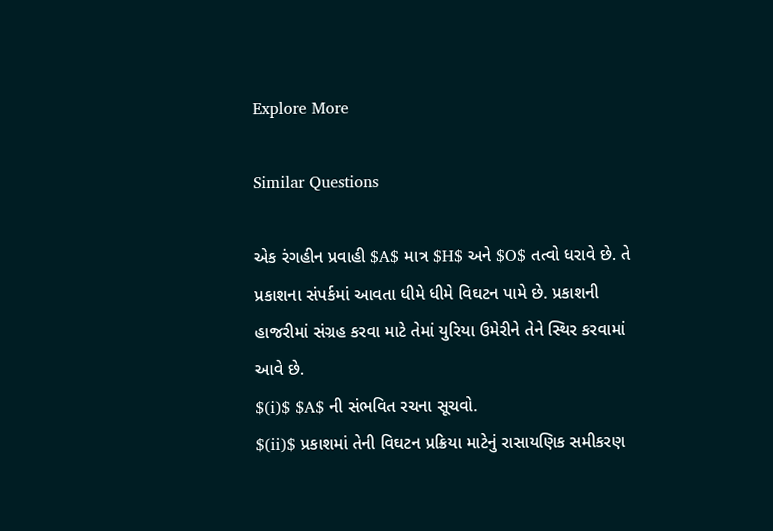Explore More

Similar Questions

એક રંગહીન પ્રવાહી $A$ માત્ર $H$ અને $O$ તત્વો ધરાવે છે. તે પ્રકાશના સંપર્કમાં આવતા ધીમે ધીમે વિઘટન પામે છે. પ્રકાશની હાજરીમાં સંગ્રહ કરવા માટે તેમાં યુરિયા ઉમેરીને તેને સ્થિર કરવામાં આવે છે.
$(i)$ $A$ ની સંભવિત રચના સૂચવો.
$(ii)$ પ્રકાશમાં તેની વિઘટન પ્રક્રિયા માટેનું રાસાયણિક સમીકરણ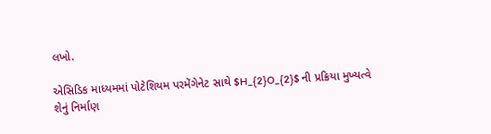લખો.

એસિડિક માધ્યમમાં પોટેશિયમ પરમેંગેનેટ સાથે $H_{2}O_{2}$ ની પ્રક્રિયા મુખ્યત્વે શેનું નિર્માણ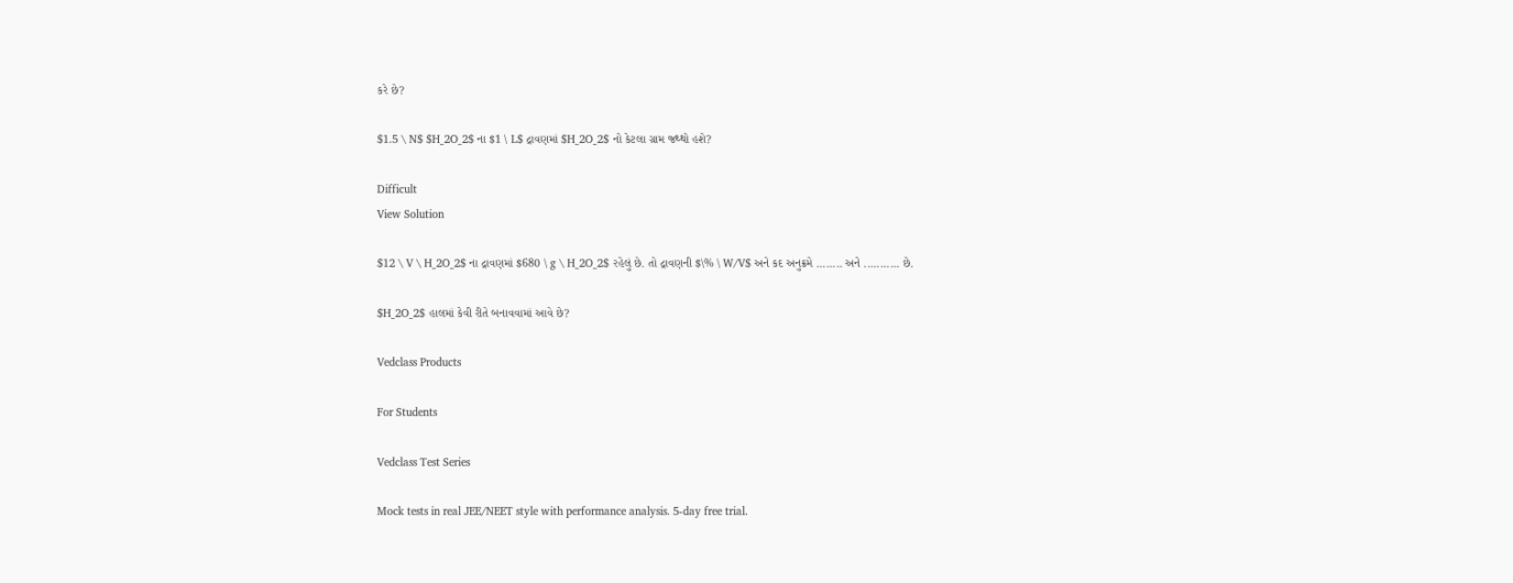કરે છે?

$1.5 \ N$ $H_2O_2$ ના $1 \ L$ દ્રાવણમાં $H_2O_2$ નો કેટલા ગ્રામ જથ્થો હશે?

Difficult
View Solution

$12 \ V \ H_2O_2$ ના દ્રાવણમાં $680 \ g \ H_2O_2$ રહેલું છે. તો દ્રાવણની $\% \ W/V$ અને કદ અનુક્રમે ........ અને ........... છે.

$H_2O_2$ હાલમાં કેવી રીતે બનાવવામાં આવે છે?

Vedclass Products

For Students

Vedclass Test Series

Mock tests in real JEE/NEET style with performance analysis. 5-day free trial.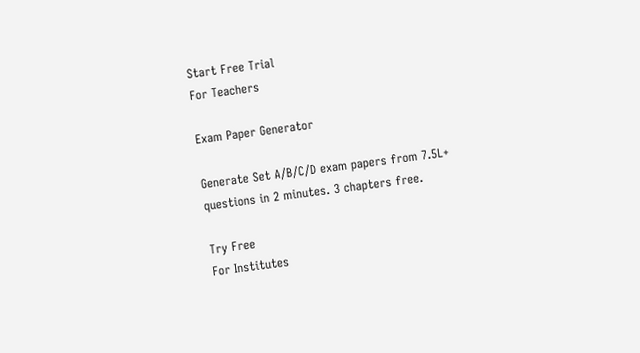Start Free Trial
For Teachers

Exam Paper Generator

Generate Set A/B/C/D exam papers from 7.5L+ questions in 2 minutes. 3 chapters free.

Try Free
For Institutes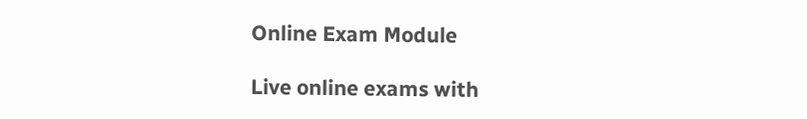Online Exam Module

Live online exams with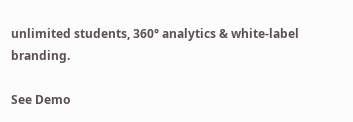unlimited students, 360° analytics & white-label branding.

See Demo